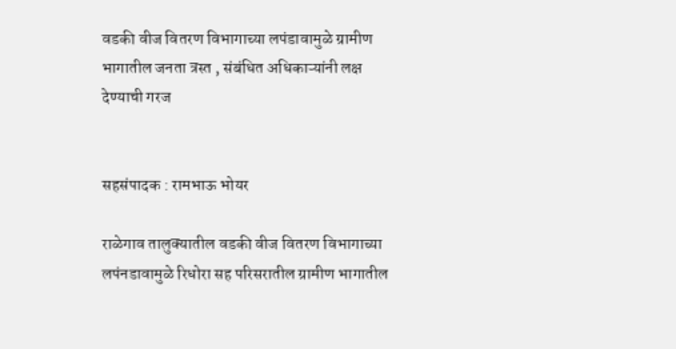वडकी वीज वितरण विभागाच्या लपंडावामुळे ग्रामीण भागातील जनता त्रस्त , संबंधित अधिकाऱ्यांनी लक्ष देण्याची गरज


सहसंपादक : रामभाऊ भोयर

राळेगाव तालुक्यातील वडकी वीज वितरण विभागाच्या लपंनडावामुळे रिधोरा सह परिसरातील ग्रामीण भागातील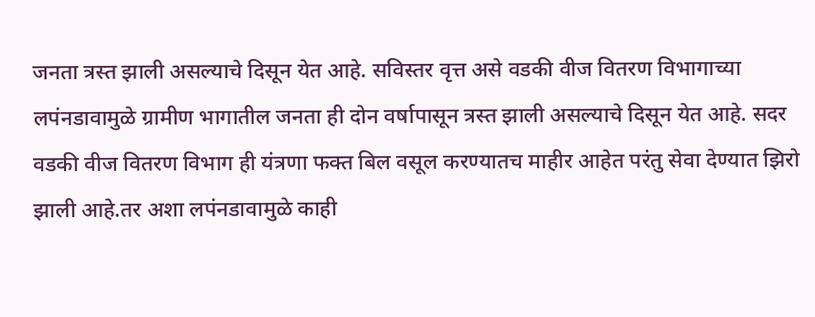जनता त्रस्त झाली असल्याचे दिसून येत आहे. सविस्तर वृत्त असे वडकी वीज वितरण विभागाच्या लपंनडावामुळे ग्रामीण भागातील जनता ही दोन वर्षापासून त्रस्त झाली असल्याचे दिसून येत आहे. सदर वडकी वीज वितरण विभाग ही यंत्रणा फक्त बिल वसूल करण्यातच माहीर आहेत परंतु सेवा देण्यात झिरो झाली आहे.तर अशा लपंनडावामुळे काही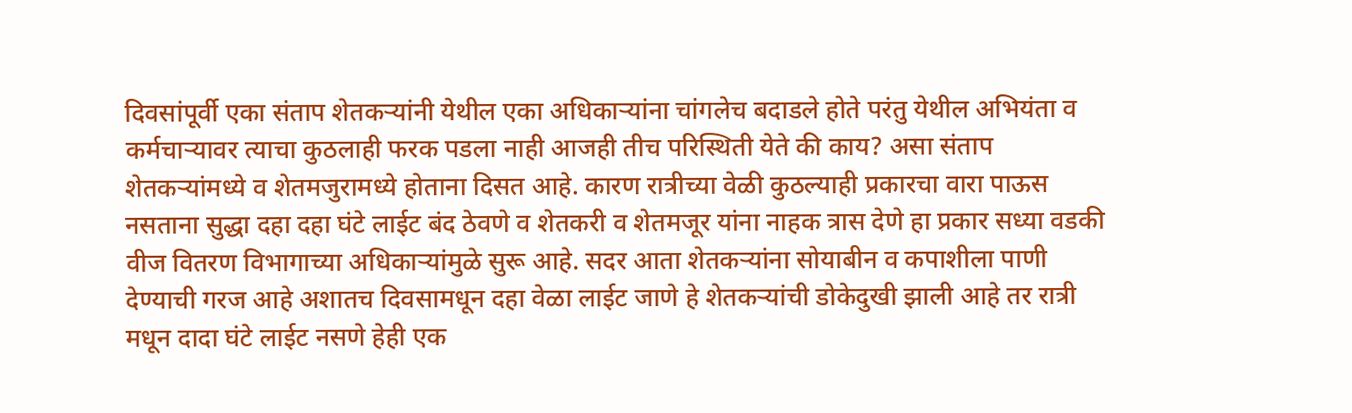दिवसांपूर्वी एका संताप शेतकऱ्यांनी येथील एका अधिकाऱ्यांना चांगलेच बदाडले होते परंतु येथील अभियंता व कर्मचाऱ्यावर त्याचा कुठलाही फरक पडला नाही आजही तीच परिस्थिती येते की काय? असा संताप शेतकऱ्यांमध्ये व शेतमजुरामध्ये होताना दिसत आहे. कारण रात्रीच्या वेळी कुठल्याही प्रकारचा वारा पाऊस नसताना सुद्धा दहा दहा घंटे लाईट बंद ठेवणे व शेतकरी व शेतमजूर यांना नाहक त्रास देणे हा प्रकार सध्या वडकी वीज वितरण विभागाच्या अधिकाऱ्यांमुळे सुरू आहे. सदर आता शेतकऱ्यांना सोयाबीन व कपाशीला पाणी देण्याची गरज आहे अशातच दिवसामधून दहा वेळा लाईट जाणे हे शेतकऱ्यांची डोकेदुखी झाली आहे तर रात्री मधून दादा घंटे लाईट नसणे हेही एक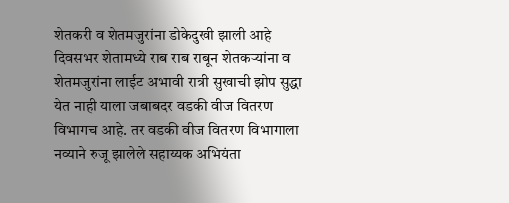शेतकरी व शेतमजुरांना डोकेदुखी झाली आहे दिवसभर शेतामध्ये राब राब राबून शेतकऱ्यांना व शेतमजुरांना लाईट अभावी रात्री सुखाची झोप सुद्धा येत नाही याला जबाबदर वडकी वीज वितरण विभागच आहे. तर वडकी वीज वितरण विभागाला नव्याने रुजू झालेले सहाय्यक अभियंता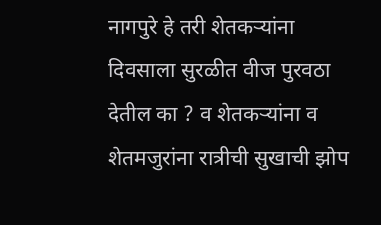नागपुरे हे तरी शेतकऱ्यांना दिवसाला सुरळीत वीज पुरवठा देतील का ? व शेतकऱ्यांना व शेतमजुरांना रात्रीची सुखाची झोप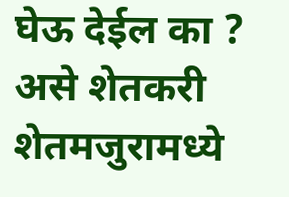घेऊ देईल का ? असे शेतकरी शेतमजुरामध्ये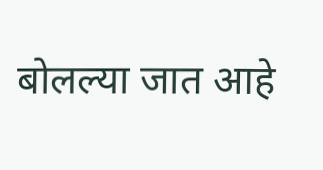बोलल्या जात आहे